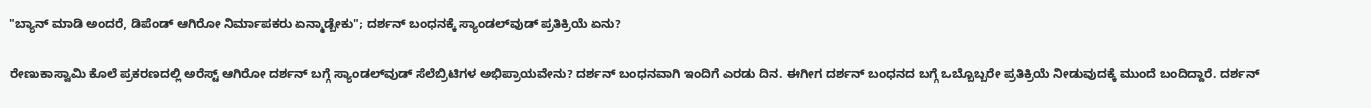"ಬ್ಯಾನ್ ಮಾಡಿ ಅಂದರೆ, ಡಿಪೆಂಡ್ ಆಗಿರೋ ನಿರ್ಮಾಪಕರು ಏನ್ಮಾಡ್ಬೇಕು"; ದರ್ಶನ್ ಬಂಧನಕ್ಕೆ ಸ್ಯಾಂಡಲ್‌ವುಡ್ ಪ್ರತಿಕ್ರಿಯೆ ಏನು?

ರೇಣುಕಾಸ್ವಾಮಿ ಕೊಲೆ ಪ್ರಕರಣದಲ್ಲಿ ಅರೆಸ್ಟ್ ಆಗಿರೋ ದರ್ಶನ್ ಬಗ್ಗೆ ಸ್ಯಾಂಡಲ್‌ವುಡ್ ಸೆಲೆಬ್ರಿಟಿಗಳ ಅಭಿಪ್ರಾಯವೇನು? ದರ್ಶನ್ ಬಂಧನವಾಗಿ ಇಂದಿಗೆ ಎರಡು ದಿನ. ಈಗೀಗ ದರ್ಶನ್ ಬಂಧನದ ಬಗ್ಗೆ ಒಬ್ಬೊಬ್ಬರೇ ಪ್ರತಿಕ್ರಿಯೆ ನೀಡುವುದಕ್ಕೆ ಮುಂದೆ ಬಂದಿದ್ದಾರೆ. ದರ್ಶನ್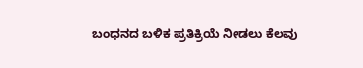ಬಂಧನದ ಬಳಿಕ ಪ್ರತಿಕ್ರಿಯೆ ನೀಡಲು ಕೆಲವು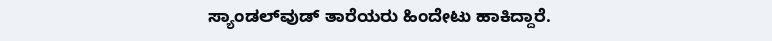ಸ್ಯಾಂಡಲ್‌ವುಡ್ ತಾರೆಯರು ಹಿಂದೇಟು ಹಾಕಿದ್ದಾರೆ.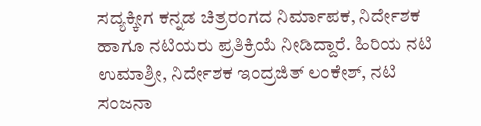ಸದ್ಯಕ್ಕೀಗ ಕನ್ನಡ ಚಿತ್ರರಂಗದ ನಿರ್ಮಾಪಕ, ನಿರ್ದೇಶಕ ಹಾಗೂ ನಟಿಯರು ಪ್ರತಿಕ್ರಿಯೆ ನೀಡಿದ್ದಾರೆ. ಹಿರಿಯ ನಟಿ ಉಮಾಶ್ರೀ, ನಿರ್ದೇಶಕ ಇಂದ್ರಜಿತ್ ಲಂಕೇಶ್, ನಟಿ ಸಂಜನಾ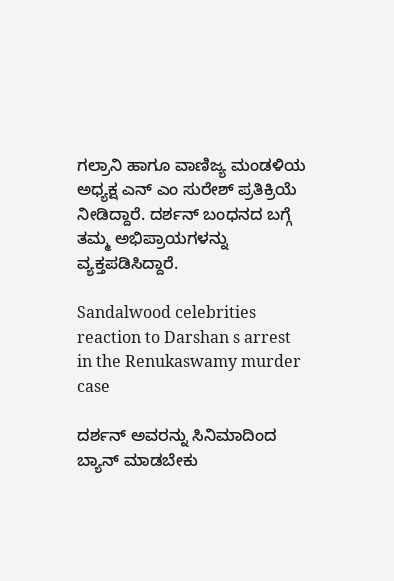ಗಲ್ರಾನಿ ಹಾಗೂ ವಾಣಿಜ್ಯ ಮಂಡಳಿಯ ಅಧ್ಯಕ್ಷ ಎನ್‌ ಎಂ ಸುರೇಶ್ ಪ್ರತಿಕ್ರಿಯೆ ನೀಡಿದ್ದಾರೆ. ದರ್ಶನ್ ಬಂಧನದ ಬಗ್ಗೆ ತಮ್ಮ ಅಭಿಪ್ರಾಯಗಳನ್ನು ವ್ಯಕ್ತಪಡಿಸಿದ್ದಾರೆ.

Sandalwood celebrities reaction to Darshan s arrest in the Renukaswamy murder case

ದರ್ಶನ್ ಅವರನ್ನು ಸಿನಿಮಾದಿಂದ ಬ್ಯಾನ್ ಮಾಡಬೇಕು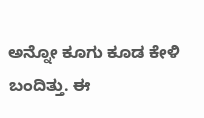ಅನ್ನೋ ಕೂಗು ಕೂಡ ಕೇಳಿ ಬಂದಿತ್ತು. ಈ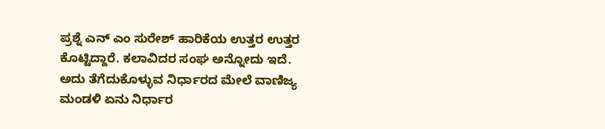ಪ್ರಶ್ನೆ ಎನ್‌ ಎಂ ಸುರೇಶ್ ಹಾರಿಕೆಯ ಉತ್ತರ ಉತ್ತರ ಕೊಟ್ಟಿದ್ದಾರೆ. ಕಲಾವಿದರ ಸಂಘ ಅನ್ನೋದು ಇದೆ. ಅದು ತೆಗೆದುಕೊಳ್ಳುವ ನಿರ್ಧಾರದ ಮೇಲೆ ವಾಣಿಜ್ಯ ಮಂಡಳಿ ಏನು ನಿರ್ಧಾರ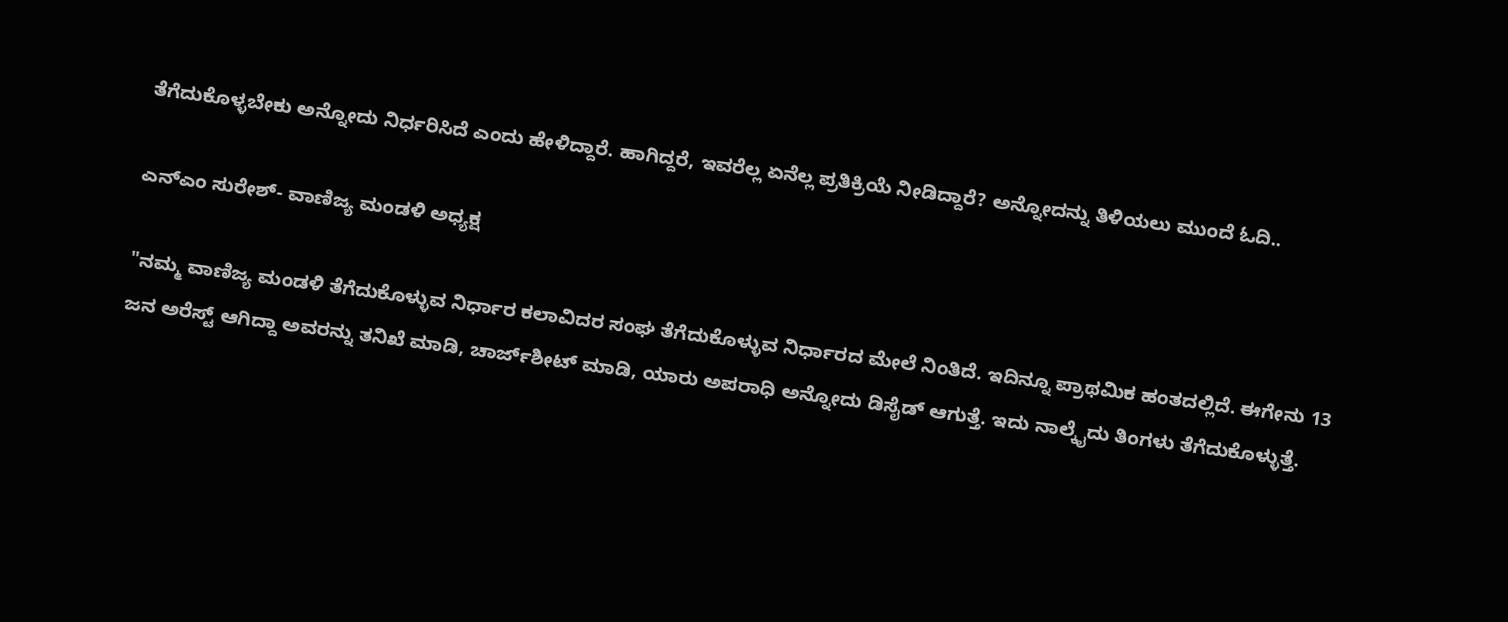ತೆಗೆದುಕೊಳ್ಳಬೇಕು ಅನ್ನೋದು ನಿರ್ಧರಿಸಿದೆ ಎಂದು ಹೇಳಿದ್ದಾರೆ. ಹಾಗಿದ್ದರೆ, ಇವರೆಲ್ಲ ಏನೆಲ್ಲ ಪ್ರತಿಕ್ರಿಯೆ ನೀಡಿದ್ದಾರೆ? ಅನ್ನೋದನ್ನು ತಿಳಿಯಲು ಮುಂದೆ ಓದಿ..

ಎನ್‌ಎಂ ಸುರೇಶ್- ವಾಣಿಜ್ಯ ಮಂಡಳಿ ಅಧ್ಯಕ್ಷ

"ನಮ್ಮ ವಾಣಿಜ್ಯ ಮಂಡಳಿ ತೆಗೆದುಕೊಳ್ಳುವ ನಿರ್ಧಾರ ಕಲಾವಿದರ ಸಂಘ ತೆಗೆದುಕೊಳ್ಳುವ ನಿರ್ಧಾರದ ಮೇಲೆ ನಿಂತಿದೆ. ಇದಿನ್ನೂ ಪ್ರಾಥಮಿಕ ಹಂತದಲ್ಲಿದೆ. ಈಗೇನು 13 ಜನ ಅರೆಸ್ಟ್ ಆಗಿದ್ದಾ ಅವರನ್ನು ತನಿಖೆ ಮಾಡಿ, ಚಾರ್ಜ್‌ಶೀಟ್ ಮಾಡಿ, ಯಾರು ಅಪರಾಧಿ ಅನ್ನೋದು ಡಿಸೈಡ್ ಆಗುತ್ತೆ. ಇದು ನಾಲ್ಕೈದು ತಿಂಗಳು ತೆಗೆದುಕೊಳ್ಳುತ್ತೆ.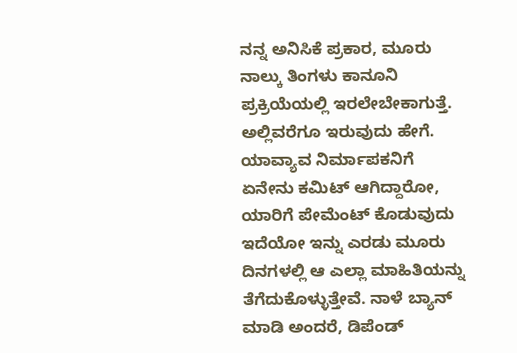ನನ್ನ ಅನಿಸಿಕೆ ಪ್ರಕಾರ, ಮೂರು ನಾಲ್ಕು ತಿಂಗಳು ಕಾನೂನಿ ಪ್ರಕ್ರಿಯೆಯಲ್ಲಿ ಇರಲೇಬೇಕಾಗುತ್ತೆ. ಅಲ್ಲಿವರೆಗೂ ಇರುವುದು ಹೇಗೆ. ಯಾವ್ಯಾವ ನಿರ್ಮಾಪಕನಿಗೆ ಏನೇನು ಕಮಿಟ್ ಆಗಿದ್ದಾರೋ, ಯಾರಿಗೆ ಪೇಮೆಂಟ್ ಕೊಡುವುದು ಇದೆಯೋ ಇನ್ನು ಎರಡು ಮೂರು ದಿನಗಳಲ್ಲಿ ಆ ಎಲ್ಲಾ ಮಾಹಿತಿಯನ್ನು ತೆಗೆದುಕೊಳ್ಳುತ್ತೇವೆ. ನಾಳೆ ಬ್ಯಾನ್ ಮಾಡಿ ಅಂದರೆ, ಡಿಪೆಂಡ್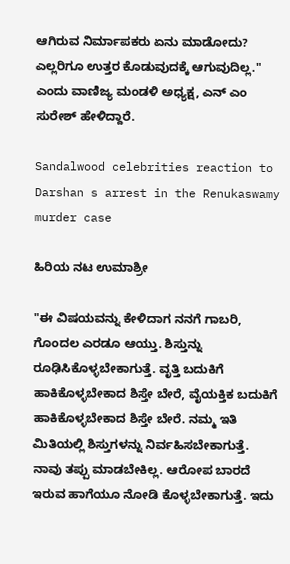ಆಗಿರುವ ನಿರ್ಮಾಪಕರು ಏನು ಮಾಡೋದು? ಎಲ್ಲರಿಗೂ ಉತ್ತರ ಕೊಡುವುದಕ್ಕೆ ಆಗುವುದಿಲ್ಲ." ಎಂದು ವಾಣಿಜ್ಯ ಮಂಡಳಿ ಅಧ್ಯಕ್ಷ, ಎನ್‌ ಎಂ ಸುರೇಶ್ ಹೇಳಿದ್ದಾರೆ.

Sandalwood celebrities reaction to Darshan s arrest in the Renukaswamy murder case

ಹಿರಿಯ ನಟ ಉಮಾಶ್ರೀ

"ಈ ವಿಷಯವನ್ನು ಕೇಳಿದಾಗ ನನಗೆ ಗಾಬರಿ, ಗೊಂದಲ ಎರಡೂ ಆಯ್ತು. ಶಿಸ್ತುನ್ನು ರೂಢಿಸಿಕೊಳ್ಳಬೇಕಾಗುತ್ತೆ. ವೃತ್ತಿ ಬದುಕಿಗೆ ಹಾಕಿಕೊಳ್ಳಬೇಕಾದ ಶಿಸ್ತೇ ಬೇರೆ, ವೈಯಕ್ತಿಕ ಬದುಕಿಗೆ ಹಾಕಿಕೊಳ್ಳಬೇಕಾದ ಶಿಸ್ತೇ ಬೇರೆ. ನಮ್ಮ ಇತಿ ಮಿತಿಯಲ್ಲಿ ಶಿಸ್ತುಗಳನ್ನು ನಿರ್ವಹಿಸಬೇಕಾಗುತ್ತೆ. ನಾವು ತಪ್ಪು ಮಾಡಬೇಕಿಲ್ಲ. ಆರೋಪ ಬಾರದೆ ಇರುವ ಹಾಗೆಯೂ ನೋಡಿ ಕೊಳ್ಳಬೇಕಾಗುತ್ತೆ. ಇದು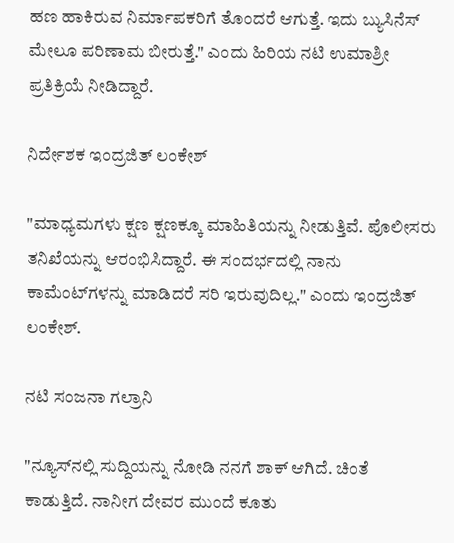ಹಣ ಹಾಕಿರುವ ನಿರ್ಮಾಪಕರಿಗೆ ತೊಂದರೆ ಆಗುತ್ತೆ. ಇದು ಬ್ಯುಸಿನೆಸ್ ಮೇಲೂ ಪರಿಣಾಮ ಬೀರುತ್ತೆ." ಎಂದು ಹಿರಿಯ ನಟಿ ಉಮಾಶ್ರೀ ಪ್ರತಿಕ್ರಿಯೆ ನೀಡಿದ್ದಾರೆ.

ನಿರ್ದೇಶಕ ಇಂದ್ರಜಿತ್ ಲಂಕೇಶ್

"ಮಾಧ್ಯಮಗಳು ಕ್ಷಣ ಕ್ಷಣಕ್ಕೂ ಮಾಹಿತಿಯನ್ನು ನೀಡುತ್ತಿವೆ. ಪೊಲೀಸರು ತನಿಖೆಯನ್ನು ಆರಂಭಿಸಿದ್ದಾರೆ. ಈ ಸಂದರ್ಭದಲ್ಲಿ ನಾನು ಕಾಮೆಂಟ್‌ಗಳನ್ನು ಮಾಡಿದರೆ ಸರಿ ಇರುವುದಿಲ್ಲ." ಎಂದು ಇಂದ್ರಜಿತ್ ಲಂಕೇಶ್.

ನಟಿ ಸಂಜನಾ ಗಲ್ರಾನಿ

"ನ್ಯೂಸ್‌ನಲ್ಲಿ ಸುದ್ದಿಯನ್ನು ನೋಡಿ ನನಗೆ ಶಾಕ್ ಆಗಿದೆ. ಚಿಂತೆ ಕಾಡುತ್ತಿದೆ. ನಾನೀಗ ದೇವರ ಮುಂದೆ ಕೂತು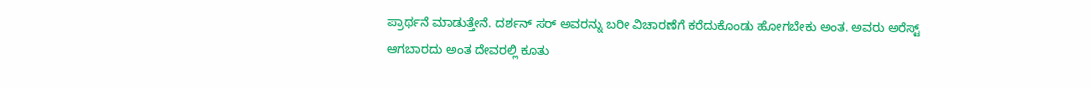ಪ್ರಾರ್ಥನೆ ಮಾಡುತ್ತೇನೆ. ದರ್ಶನ್ ಸರ್ ಅವರನ್ನು ಬರೀ ವಿಚಾರಣೆಗೆ ಕರೆದುಕೊಂಡು ಹೋಗಬೇಕು ಅಂತ. ಅವರು ಅರೆಸ್ಟ್ ಆಗಬಾರದು ಅಂತ ದೇವರಲ್ಲಿ ಕೂತು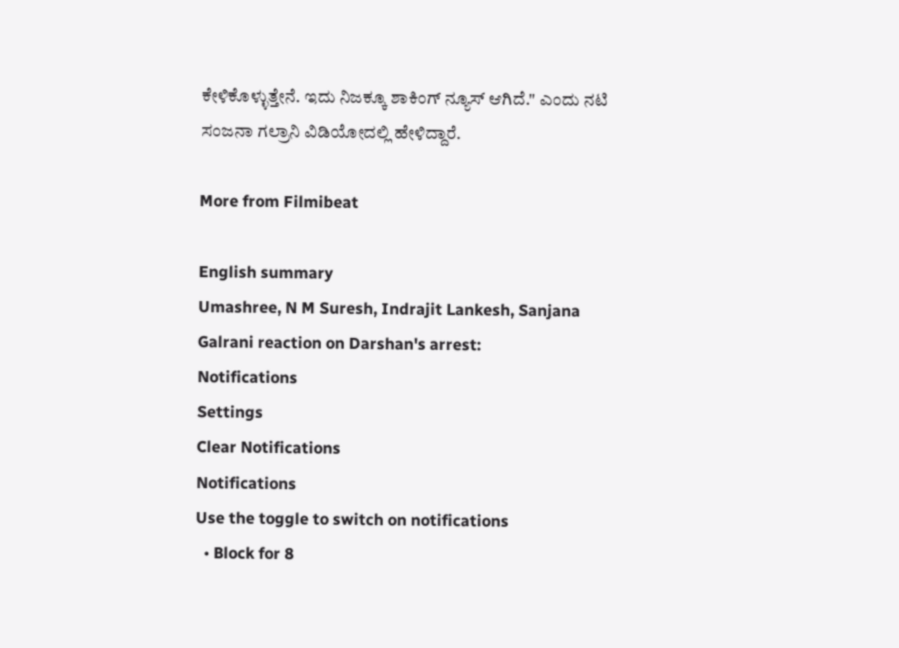ಕೇಳಿಕೊಳ್ಳುತ್ತೇನೆ. ಇದು ನಿಜಕ್ಕೂ ಶಾಕಿಂಗ್ ನ್ಯೂಸ್ ಆಗಿದೆ." ಎಂದು ನಟಿ ಸಂಜನಾ ಗಲ್ರಾನಿ ವಿಡಿಯೋದಲ್ಲಿ ಹೇಳಿದ್ದಾರೆ.

More from Filmibeat

English summary
Umashree, N M Suresh, Indrajit Lankesh, Sanjana Galrani reaction on Darshan's arrest:
Notifications
Settings
Clear Notifications
Notifications
Use the toggle to switch on notifications
  • Block for 8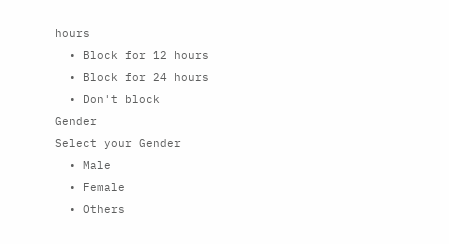hours
  • Block for 12 hours
  • Block for 24 hours
  • Don't block
Gender
Select your Gender
  • Male
  • Female
  • Others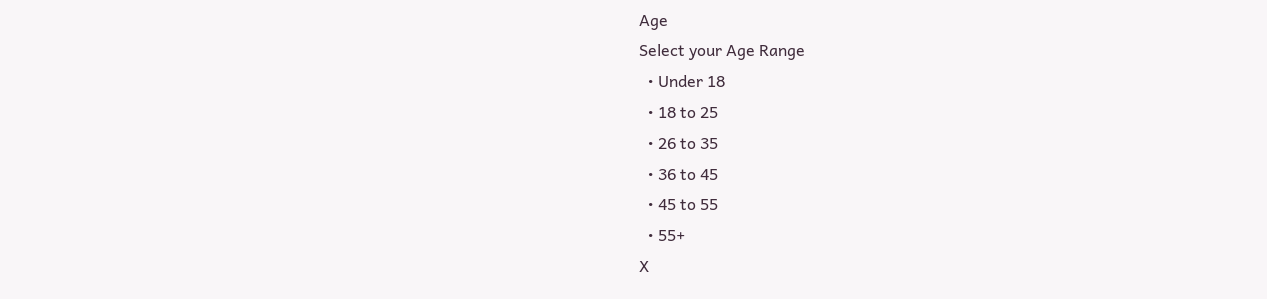Age
Select your Age Range
  • Under 18
  • 18 to 25
  • 26 to 35
  • 36 to 45
  • 45 to 55
  • 55+
X